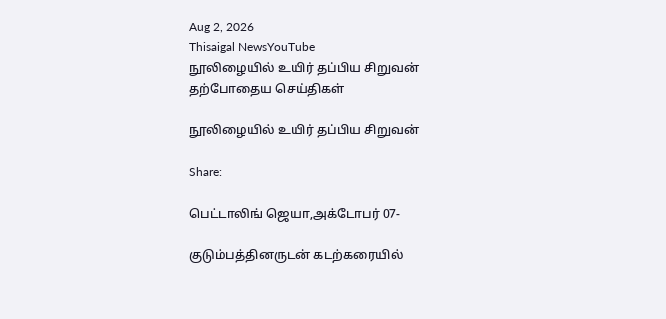Aug 2, 2026
Thisaigal NewsYouTube
நூலிழையில் உயிர் தப்பிய சிறுவன்
தற்போதைய செய்திகள்

நூலிழையில் உயிர் தப்பிய சிறுவன்

Share:

பெட்டாலிங் ஜெயா,அக்டோபர் 07-

குடும்பத்தினருடன் கடற்கரையில்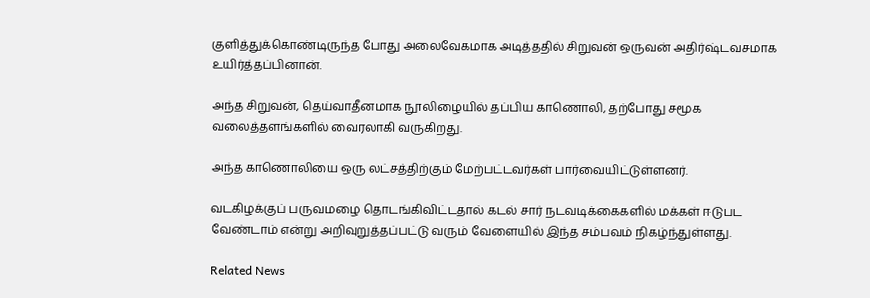குளித்துக்கொண்டிருந்த போது அலைவேகமாக அடித்ததில் சிறுவன் ஒருவன் அதிர்ஷ்டவசமாக உயிர்த்தப்பினான்.

அந்த சிறுவன், தெய்வாதீனமாக நூலிழையில் தப்பிய காணொலி, தற்போது சமூக வலைத்தளங்களில் வைரலாகி வருகிறது.

அந்த காணொலியை ஒரு லட்சத்திற்கும் மேற்பட்டவர்கள் பார்வையிட்டுள்ளனர்.

வடகிழக்குப் பருவமழை தொடங்கிவிட்டதால் கடல் சார் நடவடிக்கைகளில் மக்கள் ஈடுபட வேண்டாம் என்று அறிவுறுத்தப்பட்டு வரும் வேளையில் இந்த சம்பவம் நிகழ்ந்துள்ளது.

Related News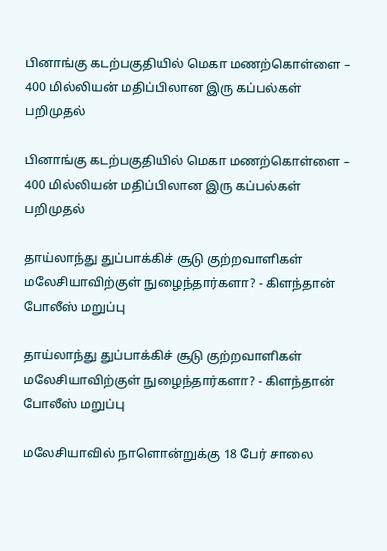பினாங்கு கடற்பகுதியில் மெகா மணற்கொள்ளை – 400 மில்லியன் மதிப்பிலான இரு கப்பல்கள் பறிமுதல்

பினாங்கு கடற்பகுதியில் மெகா மணற்கொள்ளை – 400 மில்லியன் மதிப்பிலான இரு கப்பல்கள் பறிமுதல்

தாய்லாந்து துப்பாக்கிச் சூடு குற்றவாளிகள் மலேசியாவிற்குள் நுழைந்தார்களா? - கிளந்தான் போலீஸ் மறுப்பு

தாய்லாந்து துப்பாக்கிச் சூடு குற்றவாளிகள் மலேசியாவிற்குள் நுழைந்தார்களா? - கிளந்தான் போலீஸ் மறுப்பு

மலேசியாவில் நாளொன்றுக்கு 18 பேர் சாலை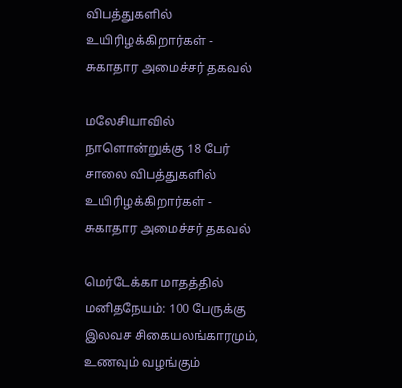விபத்துகளில் உயிரிழக்கிறார்கள் - சுகாதார அமைச்சர் தகவல்

மலேசியாவில் நாளொன்றுக்கு 18 பேர் சாலை விபத்துகளில் உயிரிழக்கிறார்கள் - சுகாதார அமைச்சர் தகவல்

மெர்டேக்கா மாதத்தில் மனிதநேயம்: 100 பேருக்கு இலவச சிகையலங்காரமும், உணவும் வழங்கும்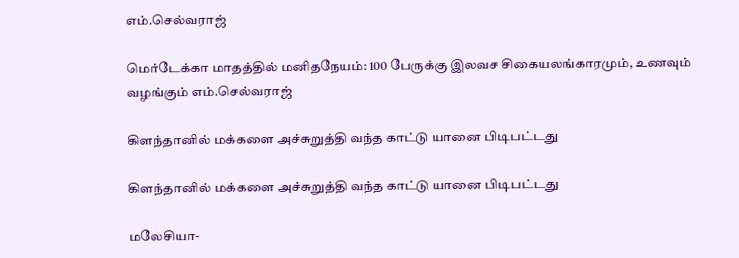எம்.செல்வராஜ்

மெர்டேக்கா மாதத்தில் மனிதநேயம்: 100 பேருக்கு இலவச சிகையலங்காரமும், உணவும் வழங்கும் எம்.செல்வராஜ்

கிளந்தானில் மக்களை அச்சுறுத்தி வந்த காட்டு யானை பிடிபட்டது

கிளந்தானில் மக்களை அச்சுறுத்தி வந்த காட்டு யானை பிடிபட்டது

மலேசியா-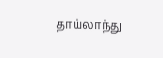தாய்லாந்து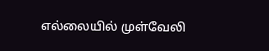எல்லையில் முள்வேலி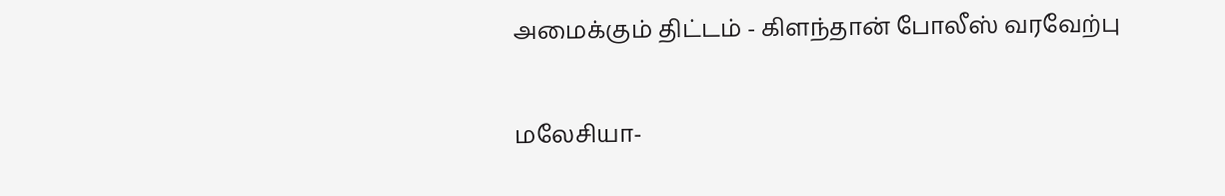அமைக்கும் திட்டம் - கிளந்தான் போலீஸ் வரவேற்பு

மலேசியா-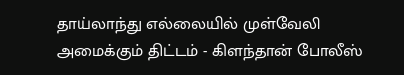தாய்லாந்து எல்லையில் முள்வேலி அமைக்கும் திட்டம் - கிளந்தான் போலீஸ்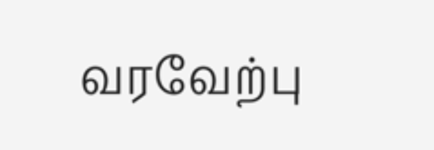வரவேற்பு